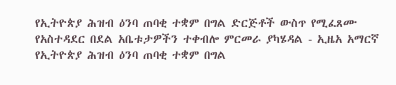የኢትዮጵያ ሕዝብ ዕንባ ጠባቂ ተቋም በግል ድርጅቶች ውስጥ የሚፈጸሙ የአስተዳደር በደል አቤቱታዎችን ተቀብሎ ምርመራ ያካሄዳል - ኢዜአ አማርኛ
የኢትዮጵያ ሕዝብ ዕንባ ጠባቂ ተቋም በግል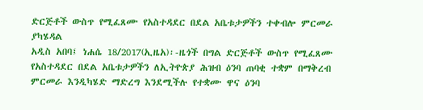ድርጅቶች ውስጥ የሚፈጸሙ የአስተዳደር በደል አቤቱታዎችን ተቀብሎ ምርመራ ያካሄዳል
አዲስ አበባ፤ ነሐሴ 18/2017(ኢዜአ)፡-ዜጎች በግል ድርጅቶች ውስጥ የሚፈጸሙ የአስተዳደር በደል አቤቱታዎችን ለኢትዮጵያ ሕዝብ ዕንባ ጠባቂ ተቋም በማቅረብ ምርመራ እንዲካሄድ ማድረግ እንደሚችሉ የተቋሙ ዋና ዕንባ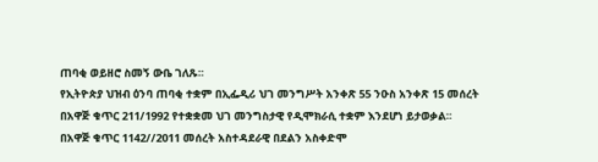ጠባቂ ወይዘሮ ስመኝ ውቤ ገለጹ፡፡
የኢትዮጵያ ህዝብ ዕንባ ጠባቂ ተቋም በኢፌዲሪ ህገ መንግሥት አንቀጽ 55 ንዑስ አንቀጽ 15 መሰረት በአዋጅ ቁጥር 211/1992 የተቋቋመ ህገ መንግስታዊ የዲሞክራሲ ተቋም እንደሆነ ይታወቃል፡፡
በአዋጅ ቁጥር 1142//2011 መሰረት አስተዳደራዊ በደልን አስቀድሞ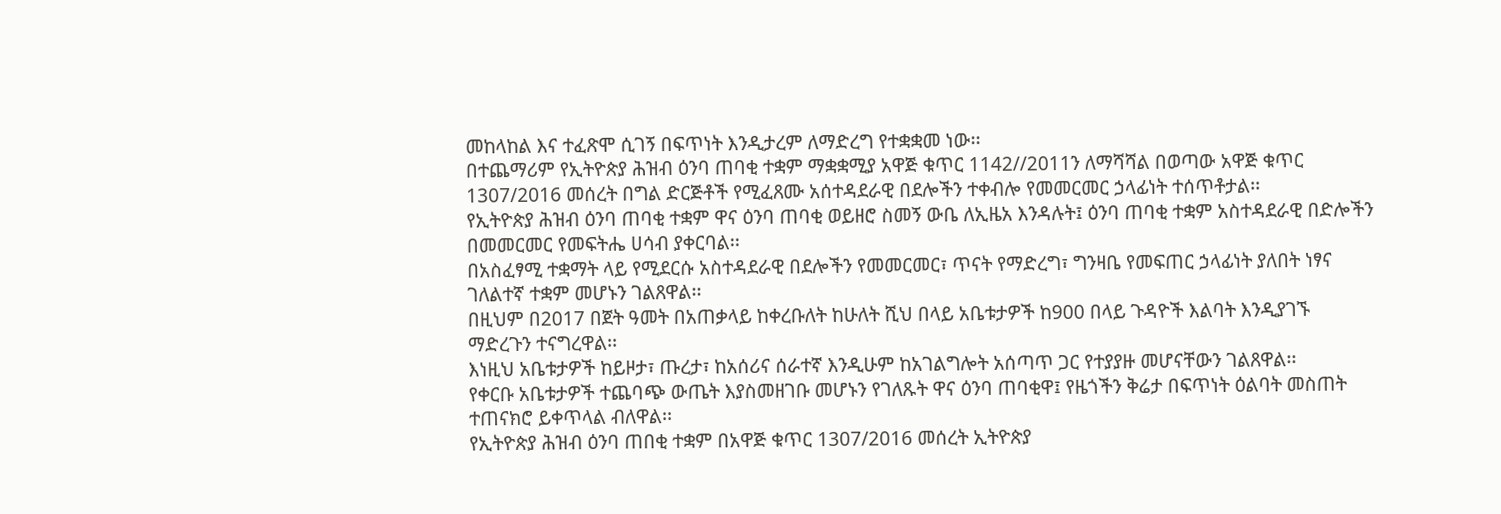መከላከል እና ተፈጽሞ ሲገኝ በፍጥነት እንዲታረም ለማድረግ የተቋቋመ ነው፡፡
በተጨማሪም የኢትዮጵያ ሕዝብ ዕንባ ጠባቂ ተቋም ማቋቋሚያ አዋጅ ቁጥር 1142//2011ን ለማሻሻል በወጣው አዋጅ ቁጥር 1307/2016 መሰረት በግል ድርጅቶች የሚፈጸሙ አሰተዳደራዊ በደሎችን ተቀብሎ የመመርመር ኃላፊነት ተሰጥቶታል፡፡
የኢትዮጵያ ሕዝብ ዕንባ ጠባቂ ተቋም ዋና ዕንባ ጠባቂ ወይዘሮ ስመኝ ውቤ ለኢዜአ እንዳሉት፤ ዕንባ ጠባቂ ተቋም አስተዳደራዊ በድሎችን በመመርመር የመፍትሔ ሀሳብ ያቀርባል፡፡
በአስፈፃሚ ተቋማት ላይ የሚደርሱ አስተዳደራዊ በደሎችን የመመርመር፣ ጥናት የማድረግ፣ ግንዛቤ የመፍጠር ኃላፊነት ያለበት ነፃና ገለልተኛ ተቋም መሆኑን ገልጸዋል፡፡
በዚህም በ2017 በጀት ዓመት በአጠቃላይ ከቀረቡለት ከሁለት ሺህ በላይ አቤቱታዎች ከ900 በላይ ጉዳዮች እልባት እንዲያገኙ ማድረጉን ተናግረዋል፡፡
እነዚህ አቤቱታዎች ከይዞታ፣ ጡረታ፣ ከአሰሪና ሰራተኛ እንዲሁም ከአገልግሎት አሰጣጥ ጋር የተያያዙ መሆናቸውን ገልጸዋል፡፡
የቀርቡ አቤቱታዎች ተጨባጭ ውጤት እያስመዘገቡ መሆኑን የገለጹት ዋና ዕንባ ጠባቂዋ፤ የዜጎችን ቅሬታ በፍጥነት ዕልባት መስጠት ተጠናክሮ ይቀጥላል ብለዋል፡፡
የኢትዮጵያ ሕዝብ ዕንባ ጠበቂ ተቋም በአዋጅ ቁጥር 1307/2016 መሰረት ኢትዮጵያ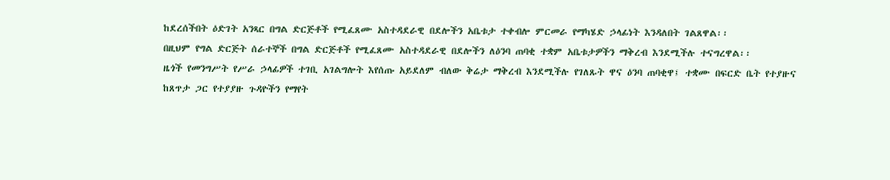ከደረሰችበት ዕድገት አንጻር በግል ድርጅቶች የሚፈጸሙ አስተዳደራዊ በደሎችን አቤቱታ ተቀብሎ ምርመራ የማካሄድ ኃላፊነት እንዳለበት ገልጸዋል፡፡
በዚህም የግል ድርጅት ሰራተኞች በግል ድርጅቶች የሚፈጸሙ አስተዳደራዊ በደሎችን ለዕንባ ጠባቂ ተቋም አቤቱታዎችን ማቅረብ እንደሚችሉ ተናግረዋል፡፡
ዜጎች የመንግሥት የሥራ ኃላፊዎች ተገቢ አገልግሎት እየሰጡ አይደለም ብለው ቅሬታ ማቅረብ እንደሚችሉ የገለጹት ዋና ዕንባ ጠባቂዋ፤ ተቋሙ በፍርድ ቤት የተያዙና ከጸጥታ ጋር የተያያዙ ጉዳዮችን የማየት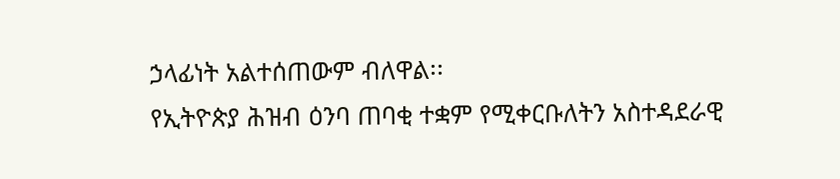ኃላፊነት አልተሰጠውም ብለዋል፡፡
የኢትዮጵያ ሕዝብ ዕንባ ጠባቂ ተቋም የሚቀርቡለትን አስተዳደራዊ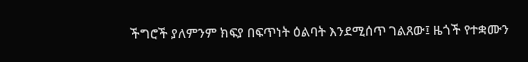ችግሮች ያለምንም ክፍያ በፍጥነት ዕልባት እንደሚሰጥ ገልጸው፤ ዜጎች የተቋሙን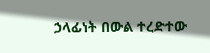ኃላፊነት በውል ተረድተው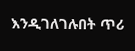እንዲገለገሉበት ጥሪ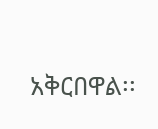አቅርበዋል፡፡